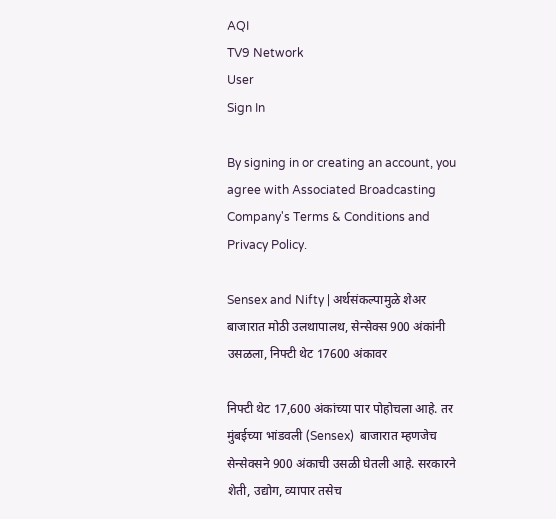AQI
TV9 Network
User
Sign In

By signing in or creating an account, you agree with Associated Broadcasting Company's Terms & Conditions and Privacy Policy.

Sensex and Nifty | अर्थसंकल्पामुळे शेअर बाजारात मोठी उलथापालथ, सेन्सेक्स 900 अंकांनी उसळला, निफ्टी थेट 17600 अंकावर

निफ्टी थेट 17,600 अंकांच्या पार पोहोचला आहे. तर मुंबईच्या भांडवली (Sensex)  बाजारात म्हणजेच सेन्सेक्सने 900 अंकाची उसळी घेतली आहे. सरकारने शेती, उद्योग, व्यापार तसेच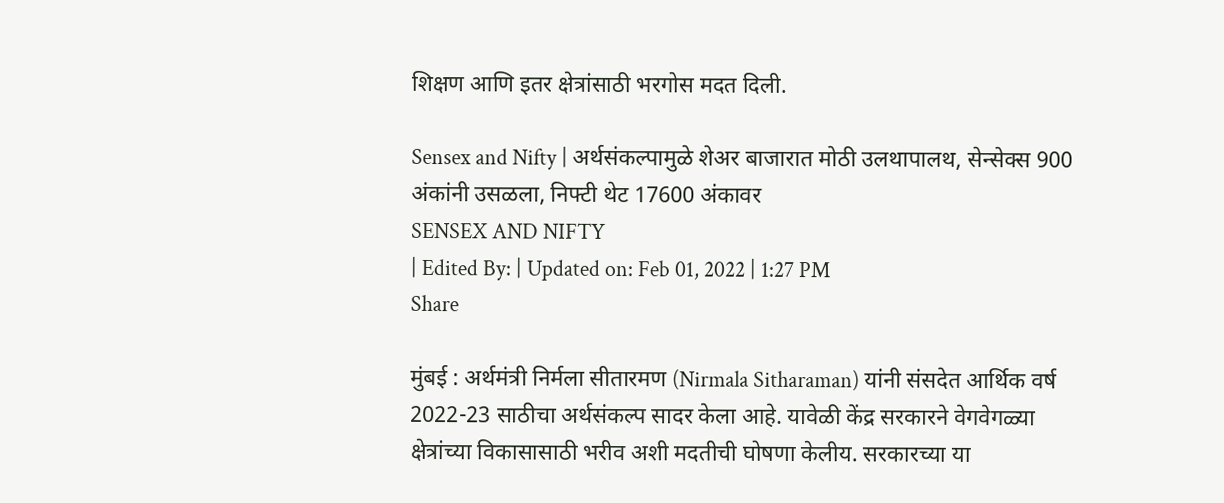शिक्षण आणि इतर क्षेत्रांसाठी भरगोस मदत दिली.

Sensex and Nifty | अर्थसंकल्पामुळे शेअर बाजारात मोठी उलथापालथ, सेन्सेक्स 900 अंकांनी उसळला, निफ्टी थेट 17600 अंकावर
SENSEX AND NIFTY
| Edited By: | Updated on: Feb 01, 2022 | 1:27 PM
Share

मुंबई : अर्थमंत्री निर्मला सीतारमण (Nirmala Sitharaman) यांनी संसदेत आर्थिक वर्ष 2022-23 साठीचा अर्थसंकल्प सादर केला आहे. यावेळी केंद्र सरकारने वेगवेगळ्या क्षेत्रांच्या विकासासाठी भरीव अशी मदतीची घोषणा केलीय. सरकारच्या या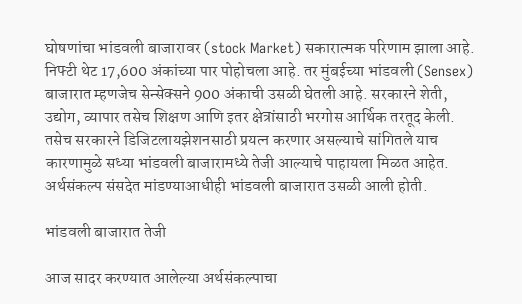घोषणांचा भांडवली बाजारावर (stock Market) सकारात्मक परिणाम झाला आहे. निफ्टी थेट 17,600 अंकांच्या पार पोहोचला आहे. तर मुंबईच्या भांडवली (Sensex)  बाजारात म्हणजेच सेन्सेक्सने 900 अंकाची उसळी घेतली आहे. सरकारने शेती, उद्योग, व्यापार तसेच शिक्षण आणि इतर क्षेत्रांसाठी भरगोस आर्थिक तरतूद केली. तसेच सरकारने डिजिटलायझेशनसाठी प्रयत्न करणार असल्याचे सांगितले याच कारणामुळे सध्या भांडवली बाजारामध्ये तेजी आल्याचे पाहायला मिळत आहेत. अर्थसंकल्प संसदेत मांडण्याआधीही भांडवली बाजारात उसळी आली होती.

भांडवली बाजारात तेजी

आज सादर करण्यात आलेल्या अर्थसंकल्पाचा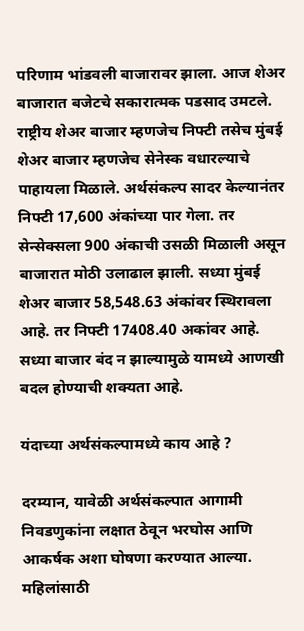परिणाम भांडवली बाजारावर झाला. आज शेअर बाजारात बजेटचे सकारात्मक पडसाद उमटले. राष्ट्रीय शेअर बाजार म्हणजेच निफ्टी तसेच मुंबई शेअर बाजार म्हणजेच सेनेस्क वधारल्याचे पाहायला मिळाले. अर्थसंकल्प सादर केल्यानंतर निफ्टी 17,600 अंकांच्या पार गेला. तर सेन्सेक्सला 900 अंकाची उसळी मिळाली असून बाजारात मोठी उलाढाल झाली. सध्या मुंबई शेअर बाजार 58,548.63 अंकांवर स्थिरावला आहे. तर निफ्टी 17408.40 अकांवर आहे. सध्या बाजार बंद न झाल्यामुळे यामध्ये आणखी बदल होण्याची शक्यता आहे.

यंदाच्या अर्थसंकल्पामध्ये काय आहे ?

दरम्यान, यावेळी अर्थसंकल्पात आगामी निवडणुकांना लक्षात ठेवून भरघोस आणि आकर्षक अशा घोषणा करण्यात आल्या. महिलांसाठी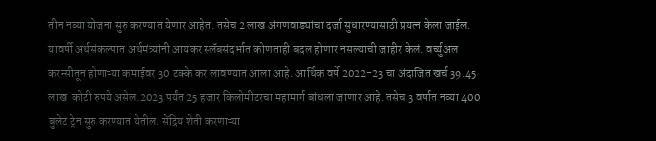तीन नव्या योजना सुरु करण्यात येणार आहेत. तसेच 2 लाख अंगणवाड्यांचा दर्जा सुधारण्यासाठी प्रयत्न केला जाईल. यावर्षी अर्थसंकल्पात अर्थमंत्र्यांनी आयकर स्लॅबसंदर्भात कोणताही बदल होणार नसल्याची जाहीर केलं. वर्च्युअल करन्सीतून होणाऱ्या कमाईवर 30 टक्के कर लावण्यात आला आहे. आर्थिक वर्षे 2022-23 चा अंदाजित खर्च 39.45 लाख  कोटी रुपये असेल.2023 पर्यंत 25 हजार किलोमीटरचा महामार्ग बांधला जाणार आहे. तसेच 3 वर्षात नव्या 400 बुलेट ट्रेन सुरु करण्यात येतील. सेंद्रिय शेती करणाऱ्या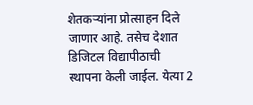शेतकऱ्यांना प्रोत्साहन दिले जाणार आहे. तसेच देशात डिजिटल विद्यापीठाची स्थापना केली जाईल. येत्या 2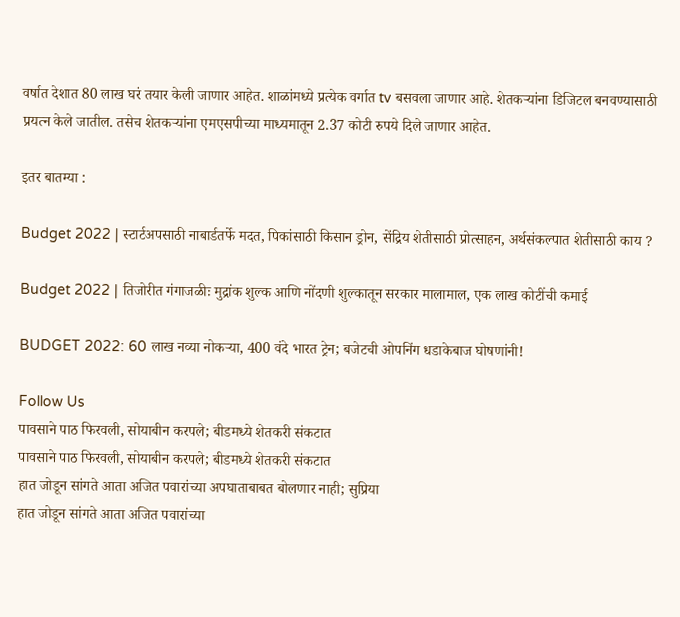वर्षात देशात 80 लाख घरं तयार केली जाणार आहेत. शाळांमध्ये प्रत्येक वर्गात tv बसवला जाणार आहे. शेतकऱ्यांना डिजिटल बनवण्यासाठी प्रयत्न केले जातील. तसेच शेतकऱ्यांना एमएसपीच्या माध्यमातून 2.37 कोटी रुपये दिले जाणार आहेत.

इतर बातम्या :

Budget 2022 | स्टार्टअपसाठी नाबार्डतर्फे मदत, पिकांसाठी किसान ड्रोन, सेंद्रिय शेतीसाठी प्रोत्साहन, अर्थसंकल्पात शेतीसाठी काय ?

Budget 2022 | तिजोरीत गंगाजळीः मुद्रांक शुल्क आणि नोंदणी शुल्कातून सरकार मालामाल, एक लाख कोटींची कमाई

BUDGET 2022: 60 लाख नव्या नोकऱ्या, 400 वंदे भारत ट्रेन; बजेटची ओपनिंग धडाकेबाज घोषणांनी!

Follow Us
पावसाने पाठ फिरवली, सोयाबीन करपले; बीडमध्ये शेतकरी संकटात
पावसाने पाठ फिरवली, सोयाबीन करपले; बीडमध्ये शेतकरी संकटात
हात जोडून सांगते आता अजित पवारांच्या अपघाताबाबत बोलणार नाही; सुप्रिया
हात जोडून सांगते आता अजित पवारांच्या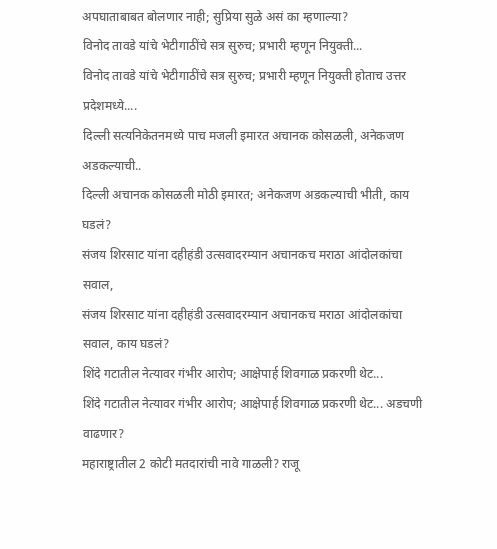अपघाताबाबत बोलणार नाही; सुप्रिया सुळे असं का म्हणाल्या?
विनोद तावडे यांचे भेटीगाठींचे सत्र सुरुच; प्रभारी म्हणून नियुक्ती...
विनोद तावडे यांचे भेटीगाठींचे सत्र सुरुच; प्रभारी म्हणून नियुक्ती होताच उत्तर प्रदेशमध्ये....
दिल्ली सत्यनिकेतनमध्ये पाच मजली इमारत अचानक कोसळली, अनेकजण अडकल्याची..
दिल्ली अचानक कोसळली मोठी इमारत; अनेकजण अडकल्याची भीती, काय घडलं?
संजय शिरसाट यांना दहीहंडी उत्सवादरम्यान अचानकच मराठा आंदोलकांचा सवाल,
संजय शिरसाट यांना दहीहंडी उत्सवादरम्यान अचानकच मराठा आंदोलकांचा सवाल, काय घडलं?
शिंदे गटातील नेत्यावर गंभीर आरोप; आक्षेपार्ह शिवगाळ प्रकरणी थेट...
शिंदे गटातील नेत्यावर गंभीर आरोप; आक्षेपार्ह शिवगाळ प्रकरणी थेट... अडचणी वाढणार?
महाराष्ट्रातील 2 कोटी मतदारांची नावे गाळली? राजू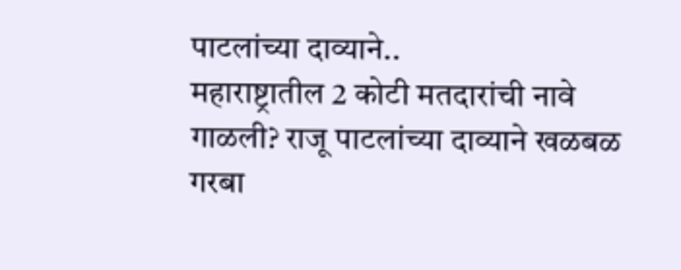पाटलांच्या दाव्याने..
महाराष्ट्रातील 2 कोटी मतदारांची नावे गाळली? राजू पाटलांच्या दाव्याने खळबळ
गरबा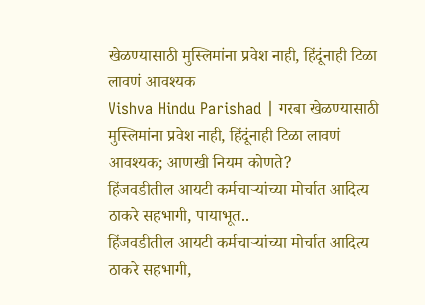खेळण्यासाठी मुस्लिमांना प्रवेश नाही, हिंदूंनाही टिळा लावणं आवश्यक
Vishva Hindu Parishad | गरबा खेळण्यासाठी मुस्लिमांना प्रवेश नाही, हिंदूंनाही टिळा लावणं आवश्यक; आणखी नियम कोणते?
हिंजवडीतील आयटी कर्मचाऱ्यांच्या मोर्चात आदित्य ठाकरे सहभागी, पायाभूत..
हिंजवडीतील आयटी कर्मचाऱ्यांच्या मोर्चात आदित्य ठाकरे सहभागी,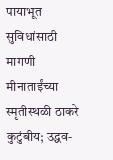पायाभूत सुविधांसाठी मागणी
मीनाताईंच्या स्मृतीस्थळी ठाकरे कुटुंबीय; उद्धव-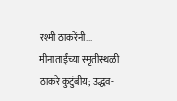रश्मी ठाकरेंनी...
मीनाताईंच्या स्मृतीस्थळी ठाकरे कुटुंबीय; उद्धव-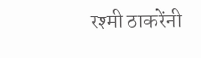रश्मी ठाकरेंनी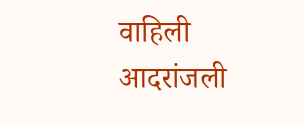वाहिली आदरांजली